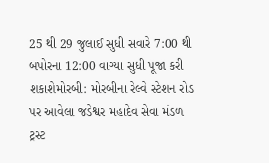25 થી 29 જુલાઈ સુધી સવારે 7:00 થી બપોરના 12:00 વાગ્યા સુધી પૂજા કરી શકાશેમોરબી: મોરબીના રેલ્વે સ્ટેશન રોડ પર આવેલા જડેશ્વર મહાદેવ સેવા મંડળ ટ્રસ્ટ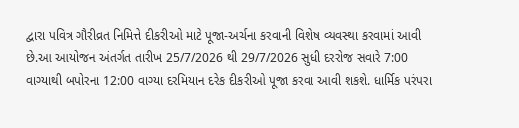દ્વારા પવિત્ર ગૌરીવ્રત નિમિત્તે દીકરીઓ માટે પૂજા-અર્ચના કરવાની વિશેષ વ્યવસ્થા કરવામાં આવી છે.આ આયોજન અંતર્ગત તારીખ 25/7/2026 થી 29/7/2026 સુધી દરરોજ સવારે 7:00 વાગ્યાથી બપોરના 12:00 વાગ્યા દરમિયાન દરેક દીકરીઓ પૂજા કરવા આવી શકશે. ધાર્મિક પરંપરા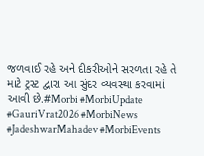જળવાઈ રહે અને દીકરીઓને સરળતા રહે તે માટે ટ્રસ્ટ દ્વારા આ સુંદર વ્યવસ્થા કરવામાં આવી છે.#Morbi #MorbiUpdate #GauriVrat2026 #MorbiNews #JadeshwarMahadev #MorbiEvents